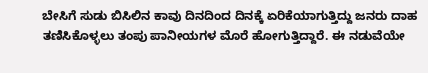ಬೇಸಿಗೆ ಸುಡು ಬಿಸಿಲಿನ ಕಾವು ದಿನದಿಂದ ದಿನಕ್ಕೆ ಏರಿಕೆಯಾಗುತ್ತಿದ್ದು ಜನರು ದಾಹ ತಣಿಸಿಕೊಳ್ಳಲು ತಂಪು ಪಾನೀಯಗಳ ಮೊರೆ ಹೋಗುತ್ತಿದ್ದಾರೆ. ಈ ನಡುವೆಯೇ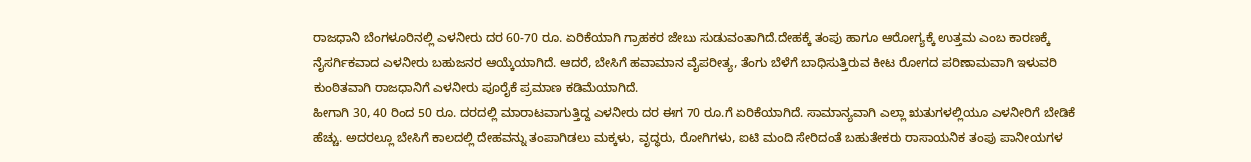ರಾಜಧಾನಿ ಬೆಂಗಳೂರಿನಲ್ಲಿ ಎಳನೀರು ದರ 60-70 ರೂ. ಏರಿಕೆಯಾಗಿ ಗ್ರಾಹಕರ ಜೇಬು ಸುಡುವಂತಾಗಿದೆ.ದೇಹಕ್ಕೆ ತಂಪು ಹಾಗೂ ಆರೋಗ್ಯಕ್ಕೆ ಉತ್ತಮ ಎಂಬ ಕಾರಣಕ್ಕೆ ನೈಸರ್ಗಿಕವಾದ ಎಳನೀರು ಬಹುಜನರ ಆಯ್ಕೆಯಾಗಿದೆ. ಆದರೆ, ಬೇಸಿಗೆ ಹವಾಮಾನ ವೈಪರೀತ್ಯ, ತೆಂಗು ಬೆಳೆಗೆ ಬಾಧಿಸುತ್ತಿರುವ ಕೀಟ ರೋಗದ ಪರಿಣಾಮವಾಗಿ ಇಳುವರಿ ಕುಂಠಿತವಾಗಿ ರಾಜಧಾನಿಗೆ ಎಳನೀರು ಪೂರೈಕೆ ಪ್ರಮಾಣ ಕಡಿಮೆಯಾಗಿದೆ.
ಹೀಗಾಗಿ 30, 40 ರಿಂದ 50 ರೂ. ದರದಲ್ಲಿ ಮಾರಾಟವಾಗುತ್ತಿದ್ದ ಎಳನೀರು ದರ ಈಗ 70 ರೂ.ಗೆ ಏರಿಕೆಯಾಗಿದೆ. ಸಾಮಾನ್ಯವಾಗಿ ಎಲ್ಲಾ ಋತುಗಳಲ್ಲಿಯೂ ಎಳನೀರಿಗೆ ಬೇಡಿಕೆ ಹೆಚ್ಚು. ಅದರಲ್ಲೂ ಬೇಸಿಗೆ ಕಾಲದಲ್ಲಿ ದೇಹವನ್ನು ತಂಪಾಗಿಡಲು ಮಕ್ಕಳು, ವೃದ್ಧರು, ರೋಗಿಗಳು, ಐಟಿ ಮಂದಿ ಸೇರಿದಂತೆ ಬಹುತೇಕರು ರಾಸಾಯನಿಕ ತಂಪು ಪಾನೀಯಗಳ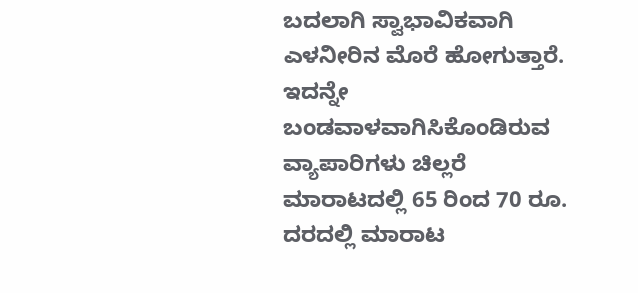ಬದಲಾಗಿ ಸ್ವಾಭಾವಿಕವಾಗಿ ಎಳನೀರಿನ ಮೊರೆ ಹೋಗುತ್ತಾರೆ. ಇದನ್ನೇ ಬಂಡವಾಳವಾಗಿಸಿಕೊಂಡಿರುವ ವ್ಯಾಪಾರಿಗಳು ಚಿಲ್ಲರೆ ಮಾರಾಟದಲ್ಲಿ 65 ರಿಂದ 70 ರೂ. ದರದಲ್ಲಿ ಮಾರಾಟ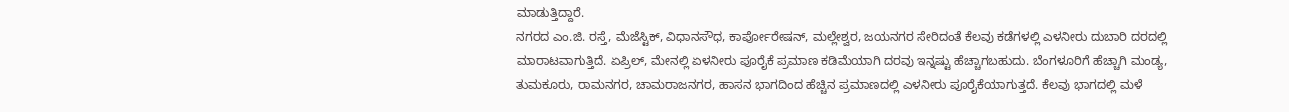ಮಾಡುತ್ತಿದ್ದಾರೆ.
ನಗರದ ಎಂ.ಜಿ. ರಸ್ತೆ, ಮೆಜೆಸ್ಟಿಕ್, ವಿಧಾನಸೌಧ, ಕಾರ್ಪೋರೇಷನ್, ಮಲ್ಲೇಶ್ವರ, ಜಯನಗರ ಸೇರಿದಂತೆ ಕೆಲವು ಕಡೆಗಳಲ್ಲಿ ಎಳನೀರು ದುಬಾರಿ ದರದಲ್ಲಿ ಮಾರಾಟವಾಗುತ್ತಿದೆ. ಏಪ್ರಿಲ್, ಮೇನಲ್ಲಿ ಏಳನೀರು ಪೂರೈಕೆ ಪ್ರಮಾಣ ಕಡಿಮೆಯಾಗಿ ದರವು ಇನ್ನಷ್ಟು ಹೆಚ್ಚಾಗಬಹುದು. ಬೆಂಗಳೂರಿಗೆ ಹೆಚ್ಚಾಗಿ ಮಂಡ್ಯ, ತುಮಕೂರು, ರಾಮನಗರ, ಚಾಮರಾಜನಗರ, ಹಾಸನ ಭಾಗದಿಂದ ಹೆಚ್ಚಿನ ಪ್ರಮಾಣದಲ್ಲಿ ಎಳನೀರು ಪೂರೈಕೆಯಾಗುತ್ತದೆ. ಕೆಲವು ಭಾಗದಲ್ಲಿ ಮಳೆ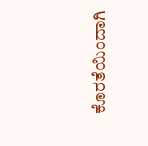ಕೊರತೆಯಿಂದಾಗಿ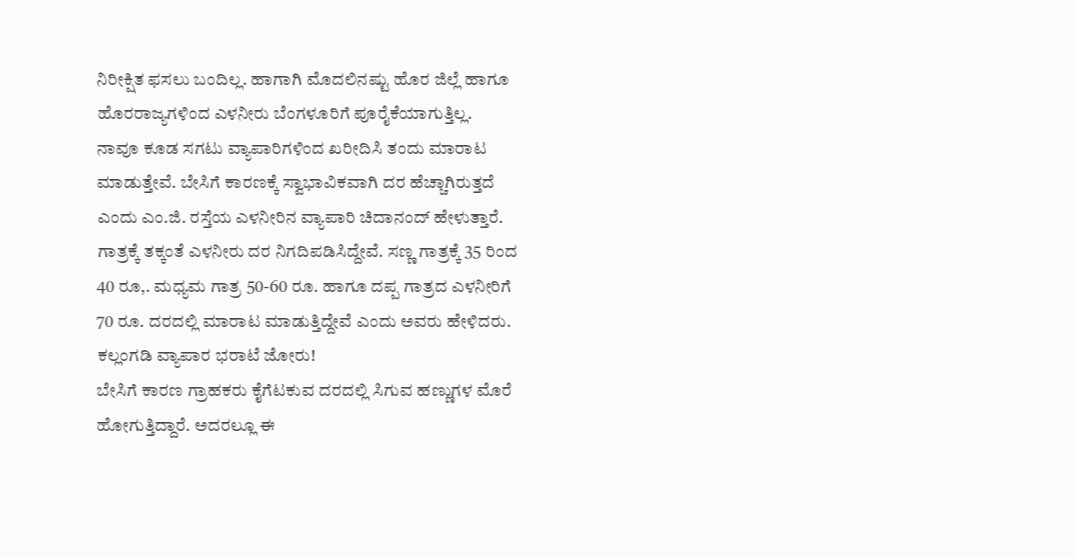ನಿರೀಕ್ಷಿತ ಫಸಲು ಬಂದಿಲ್ಲ. ಹಾಗಾಗಿ ಮೊದಲಿನಷ್ಟು ಹೊರ ಜಿಲ್ಲೆ ಹಾಗೂ ಹೊರರಾಜ್ಯಗಳಿಂದ ಎಳನೀರು ಬೆಂಗಳೂರಿಗೆ ಪೂರೈಕೆಯಾಗುತ್ತಿಲ್ಲ.
ನಾವೂ ಕೂಡ ಸಗಟು ವ್ಯಾಪಾರಿಗಳಿಂದ ಖರೀದಿಸಿ ತಂದು ಮಾರಾಟ ಮಾಡುತ್ತೇವೆ. ಬೇಸಿಗೆ ಕಾರಣಕ್ಕೆ ಸ್ವಾಭಾವಿಕವಾಗಿ ದರ ಹೆಚ್ಚಾಗಿರುತ್ತದೆ ಎಂದು ಎಂ.ಜಿ. ರಸ್ತೆಯ ಎಳನೀರಿನ ವ್ಯಾಪಾರಿ ಚಿದಾನಂದ್ ಹೇಳುತ್ತಾರೆ. ಗಾತ್ರಕ್ಕೆ ತಕ್ಕಂತೆ ಎಳನೀರು ದರ ನಿಗದಿಪಡಿಸಿದ್ದೇವೆ. ಸಣ್ಣ ಗಾತ್ರಕ್ಕೆ 35 ರಿಂದ 40 ರೂ,. ಮಧ್ಯಮ ಗಾತ್ರ 50-60 ರೂ. ಹಾಗೂ ದಪ್ಪ ಗಾತ್ರದ ಎಳನೀರಿಗೆ 70 ರೂ. ದರದಲ್ಲಿ ಮಾರಾಟ ಮಾಡುತ್ತಿದ್ದೇವೆ ಎಂದು ಅವರು ಹೇಳಿದರು.
ಕಲ್ಲಂಗಡಿ ವ್ಯಾಪಾರ ಭರಾಟೆ ಜೋರು!
ಬೇಸಿಗೆ ಕಾರಣ ಗ್ರಾಹಕರು ಕೈಗೆಟಕುವ ದರದಲ್ಲಿ ಸಿಗುವ ಹಣ್ಣುಗಳ ಮೊರೆ ಹೋಗುತ್ತಿದ್ದಾರೆ. ಅದರಲ್ಲೂ ಈ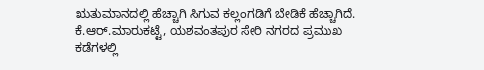ಋತುಮಾನದಲ್ಲಿ ಹೆಚ್ಚಾಗಿ ಸಿಗುವ ಕಲ್ಲಂಗಡಿಗೆ ಬೇಡಿಕೆ ಹೆಚ್ಚಾಗಿದೆ. ಕೆ.ಆರ್.ಮಾರುಕಟ್ಟೆ, ಯಶವಂತಪುರ ಸೇರಿ ನಗರದ ಪ್ರಮುಖ ಕಡೆಗಳಲ್ಲಿ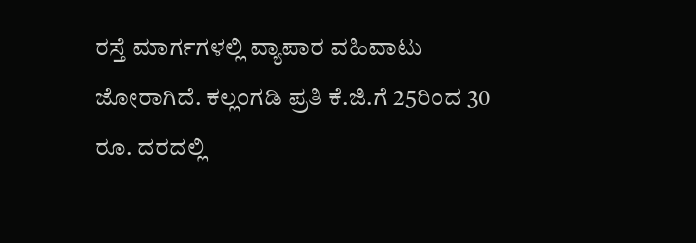ರಸ್ತೆ ಮಾರ್ಗಗಳಲ್ಲಿ ವ್ಯಾಪಾರ ವಹಿವಾಟು ಜೋರಾಗಿದೆ. ಕಲ್ಲಂಗಡಿ ಪ್ರತಿ ಕೆ.ಜಿ.ಗೆ 25ರಿಂದ 30 ರೂ. ದರದಲ್ಲಿ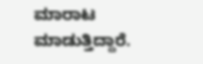ಮಾರಾಟ ಮಾಡುತ್ತಿದ್ದಾರೆ.